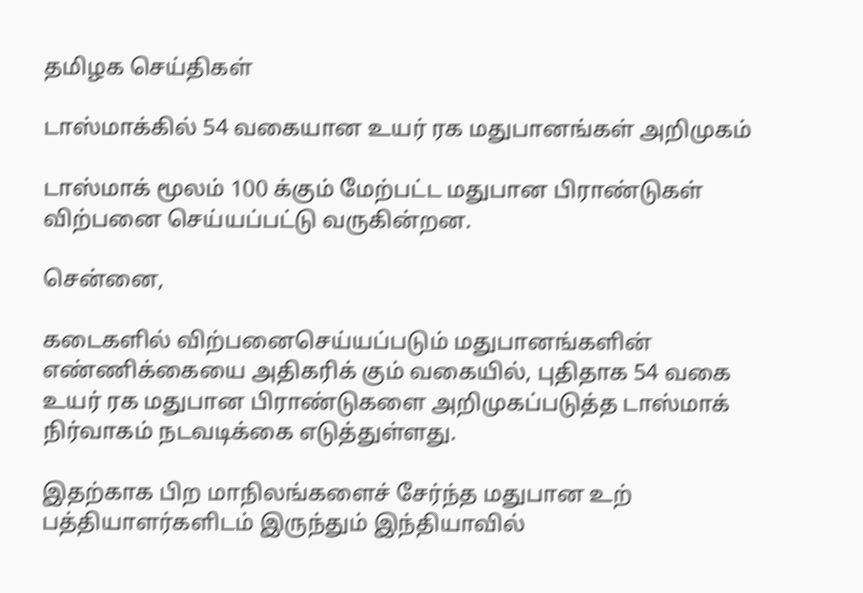தமிழக செய்திகள்

டாஸ்மாக்கில் 54 வகையான உயர் ரக மதுபானங்கள் அறிமுகம்

டாஸ்மாக் மூலம் 100 க்கும் மேற்பட்ட மதுபான பிராண்டுகள் விற்பனை செய்யப்பட்டு வருகின்றன.

சென்னை,

கடைகளில் விற்பனைசெய்யப்படும் மதுபானங்களின் எண்ணிக்கையை அதிகரிக் கும் வகையில், புதிதாக 54 வகை உயர் ரக மதுபான பிராண்டுகளை அறிமுகப்படுத்த டாஸ்மாக் நிர்வாகம் நடவடிக்கை எடுத்துள்ளது.

இதற்காக பிற மாநிலங்களைச் சேர்ந்த மதுபான உற் பத்தியாளர்களிடம் இருந்தும் இந்தியாவில்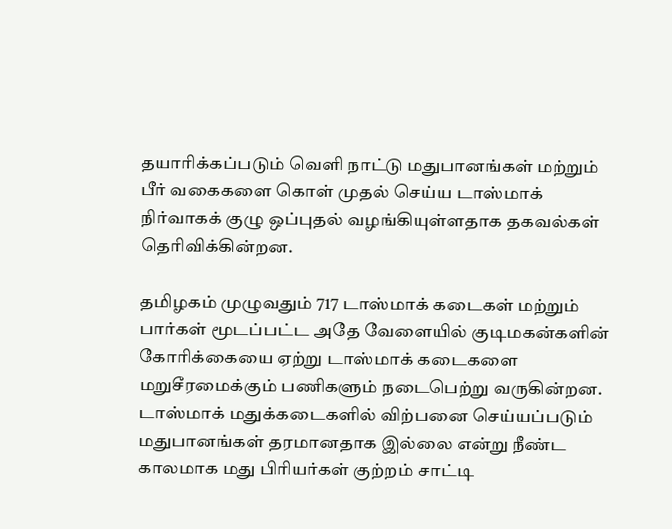தயாரிக்கப்படும் வெளி நாட்டு மதுபானங்கள் மற்றும் பீர் வகைகளை கொள் முதல் செய்ய டாஸ்மாக் நிர்வாகக் குழு ஒப்புதல் வழங்கியுள்ளதாக தகவல்கள் தெரிவிக்கின்றன.

தமிழகம் முழுவதும் 717 டாஸ்மாக் கடைகள் மற்றும் பார்கள் மூடப்பட்ட அதே வேளையில் குடிமகன்களின் கோரிக்கையை ஏற்று டாஸ்மாக் கடைகளை மறுசீரமைக்கும் பணிகளும் நடைபெற்று வருகின்றன. டாஸ்மாக் மதுக்கடைகளில் விற்பனை செய்யப்படும் மதுபானங்கள் தரமானதாக இல்லை என்று நீண்ட காலமாக மது பிரியர்கள் குற்றம் சாட்டி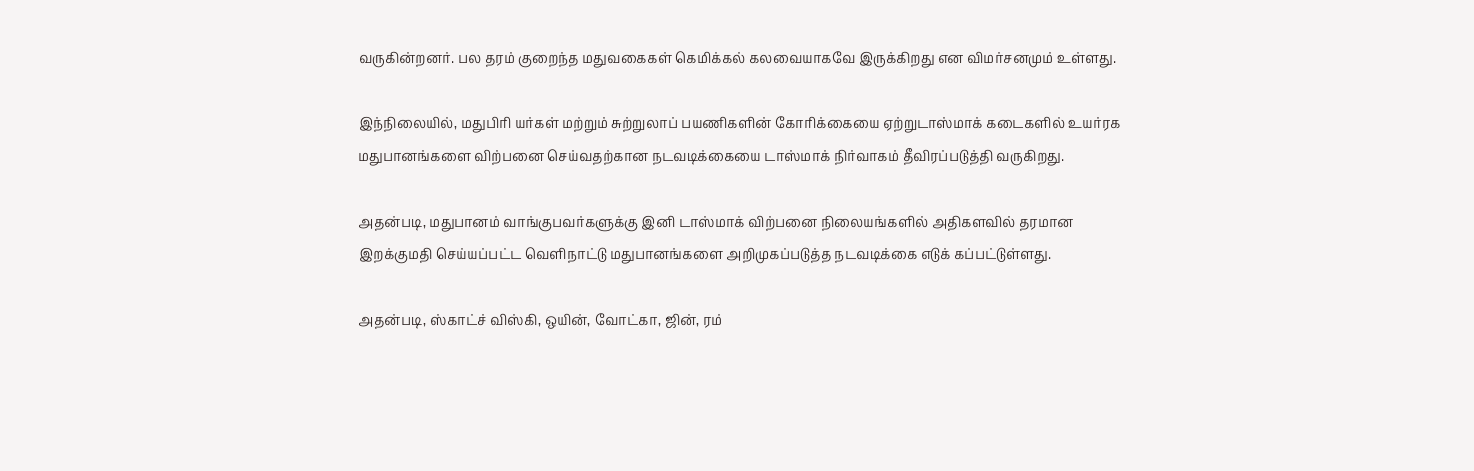வருகின்றனர். பல தரம் குறைந்த மதுவகைகள் கெமிக்கல் கலவையாகவே இருக்கிறது என விமர்சனமும் உள்ளது.

இந்நிலையில், மதுபிரி யர்கள் மற்றும் சுற்றுலாப் பயணிகளின் கோரிக்கையை ஏற்றுடாஸ்மாக் கடைகளில் உயர்ரக மதுபானங்களை விற்பனை செய்வதற்கான நடவடிக்கையை டாஸ்மாக் நிர்வாகம் தீவிரப்படுத்தி வருகிறது.

அதன்படி, மதுபானம் வாங்குபவர்களுக்கு இனி டாஸ்மாக் விற்பனை நிலையங்களில் அதிகளவில் தரமான இறக்குமதி செய்யப்பட்ட வெளிநாட்டு மதுபானங்களை அறிமுகப்படுத்த நடவடிக்கை எடுக் கப்பட்டுள்ளது.

அதன்படி, ஸ்காட்ச் விஸ்கி, ஒயின், வோட்கா, ஜின், ரம்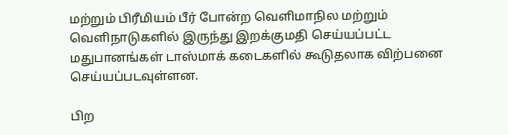மற்றும் பிரீமியம் பீர் போன்ற வெளிமாநில மற்றும் வெளிநாடுகளில் இருந்து இறக்குமதி செய்யப்பட்ட மதுபானங்கள் டாஸ்மாக் கடைகளில் கூடுதலாக விற்பனை செய்யப்படவுள்ளன.

பிற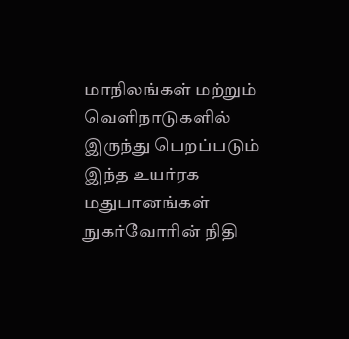மாநிலங்கள் மற்றும் வெளிநாடுகளில் இருந்து பெறப்படும் இந்த உயர்ரக மதுபானங்கள் நுகர்வோரின் நிதி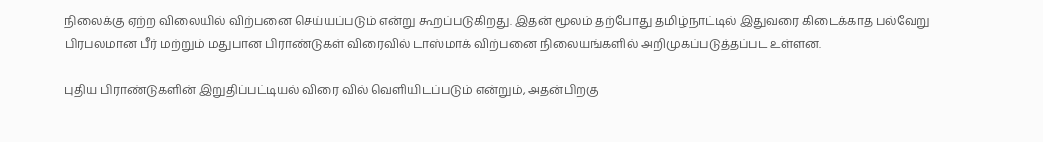நிலைக்கு ஏற்ற விலையில் விற்பனை செய்யப்படும் என்று கூறப்படுகிறது. இதன் மூலம் தற்போது தமிழ்நாட்டில் இதுவரை கிடைக்காத பல்வேறு பிரபலமான பீர் மற்றும் மதுபான பிராண்டுகள் விரைவில் டாஸ்மாக் விற்பனை நிலையங்களில் அறிமுகப்படுத்தப்பட உள்ளன.

புதிய பிராண்டுகளின் இறுதிப்பட்டியல் விரை வில் வெளியிடப்படும் என்றும், அதன்பிறகு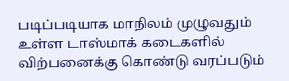படிப்படியாக மாநிலம் முழுவதும் உள்ள டாஸ்மாக் கடைகளில் விற்பனைக்கு கொண்டு வரப்படும்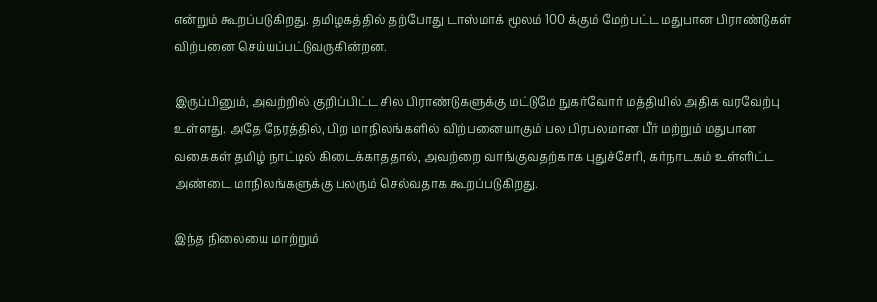என்றும் கூறப்படுகிறது. தமிழகத்தில் தற்போது டாஸ்மாக் மூலம் 100 க்கும் மேற்பட்ட மதுபான பிராண்டுகள் விற்பனை செய்யப்பட்டுவருகின்றன.

இருப்பினும், அவற்றில் குறிப்பிட்ட சில பிராண்டுகளுக்கு மட்டுமே நுகர்வோர் மத்தியில் அதிக வரவேற்பு உள்ளது. அதே நேரத்தில், பிற மாநிலங்களில் விற்பனையாகும் பல பிரபலமான பீர் மற்றும் மதுபான வகைகள் தமிழ் நாட்டில் கிடைக்காததால், அவற்றை வாங்குவதற்காக புதுச்சேரி, கர்நாடகம் உள்ளிட்ட அண்டை மாநிலங்களுக்கு பலரும் செல்வதாக கூறப்படுகிறது.

இந்த நிலையை மாற்றும்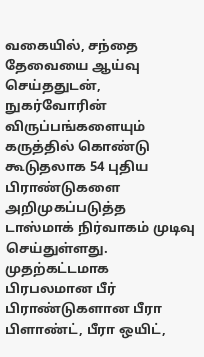வகையில், சந்தை தேவையை ஆய்வு செய்ததுடன், நுகர்வோரின் விருப்பங்களையும் கருத்தில் கொண்டு கூடுதலாக 54 புதிய பிராண்டுகளை அறிமுகப்படுத்த டாஸ்மாக் நிர்வாகம் முடிவு செய்துள்ளது. முதற்கட்டமாக பிரபலமான பீர் பிராண்டுகளான பீரா பிளாண்ட், பீரா ஒயிட்,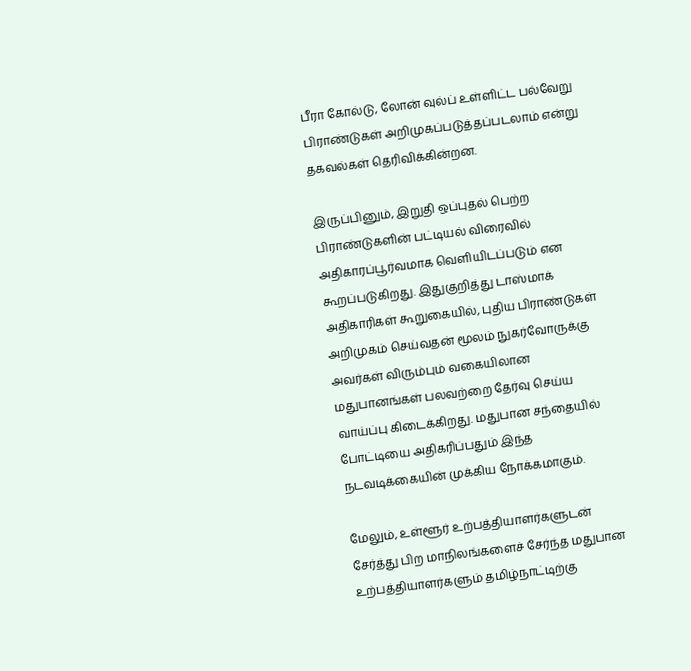பீரா கோல்டு, லோன் வுல்ப் உள்ளிட்ட பல்வேறு பிராண்டுகள் அறிமுகப்படுத்தப்படலாம் என்று தகவல்கள் தெரிவிக்கின்றன.

இருப்பினும், இறுதி ஒப்புதல் பெற்ற பிராண்டுகளின் பட்டியல் விரைவில் அதிகாரப்பூர்வமாக வெளியிடப்படும் என கூறப்படுகிறது. இதுகுறித்து டாஸ்மாக் அதிகாரிகள் கூறுகையில், புதிய பிராண்டுகள் அறிமுகம் செய்வதன் மூலம் நுகர்வோருக்கு அவர்கள் விரும்பும் வகையிலான மதுபானங்கள் பலவற்றை தேர்வு செய்ய வாய்ப்பு கிடைக்கிறது. மதுபான சந்தையில் போட்டியை அதிகரிப்பதும் இந்த நடவடிக்கையின் முக்கிய நோக்கமாகும்.

மேலும், உள்ளூர் உற்பத்தியாளர்களுடன் சேர்த்து பிற மாநிலங்களைச் சேர்ந்த மதுபான உற்பத்தியாளர்களும் தமிழ்நாட்டிற்கு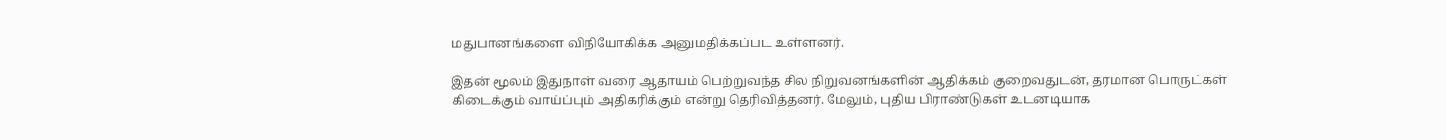மதுபானங்களை விநியோகிக்க அனுமதிக்கப்பட உள்ளனர்.

இதன் மூலம் இதுநாள் வரை ஆதாயம் பெற்றுவந்த சில நிறுவனங்களின் ஆதிக்கம் குறைவதுடன், தரமான பொருட்கள் கிடைக்கும் வாய்ப்பும் அதிகரிக்கும் என்று தெரிவித்தனர். மேலும், புதிய பிராண்டுகள் உடனடியாக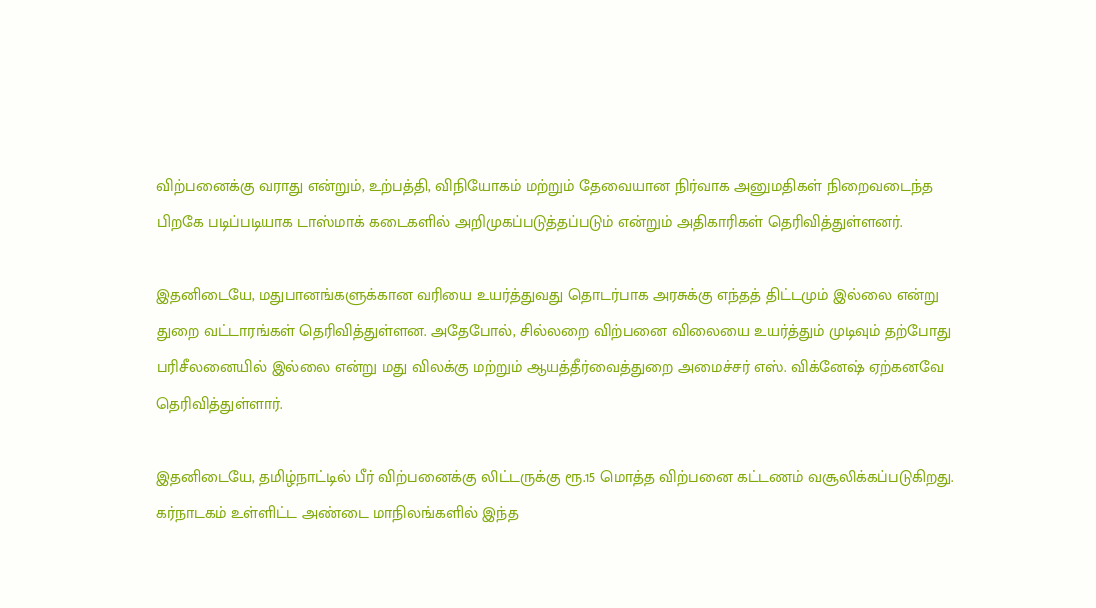விற்பனைக்கு வராது என்றும், உற்பத்தி, விநியோகம் மற்றும் தேவையான நிர்வாக அனுமதிகள் நிறைவடைந்த பிறகே படிப்படியாக டாஸ்மாக் கடைகளில் அறிமுகப்படுத்தப்படும் என்றும் அதிகாரிகள் தெரிவித்துள்ளனர்.

இதனிடையே, மதுபானங்களுக்கான வரியை உயர்த்துவது தொடர்பாக அரசுக்கு எந்தத் திட்டமும் இல்லை என்று துறை வட்டாரங்கள் தெரிவித்துள்ளன. அதேபோல், சில்லறை விற்பனை விலையை உயர்த்தும் முடிவும் தற்போது பரிசீலனையில் இல்லை என்று மது விலக்கு மற்றும் ஆயத்தீர்வைத்துறை அமைச்சர் எஸ். விக்னேஷ் ஏற்கனவே தெரிவித்துள்ளார்.

இதனிடையே, தமிழ்நாட்டில் பீர் விற்பனைக்கு லிட்டருக்கு ரூ.15 மொத்த விற்பனை கட்டணம் வசூலிக்கப்படுகிறது. கர்நாடகம் உள்ளிட்ட அண்டை மாநிலங்களில் இந்த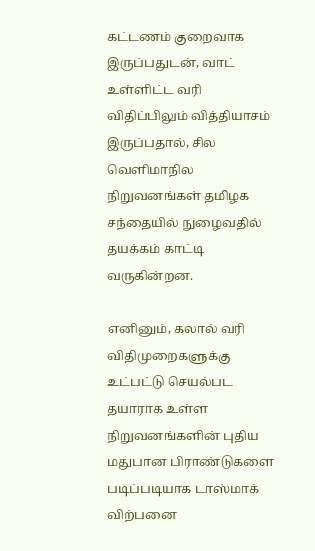கட்டணம் குறைவாக இருப்பதுடன், வாட் உள்ளிட்ட வரி விதிப்பிலும் வித்தியாசம் இருப்பதால், சில வெளிமாநில நிறுவனங்கள் தமிழக சந்தையில் நுழைவதில் தயக்கம் காட்டி வருகின்றன.

எனினும், கலால் வரி விதிமுறைகளுக்கு உட்பட்டு செயல்பட தயாராக உள்ள நிறுவனங்களின் புதிய மதுபான பிராண்டுகளை படிப்படியாக டாஸ்மாக் விற்பனை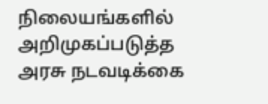நிலையங்களில் அறிமுகப்படுத்த அரசு நடவடிக்கை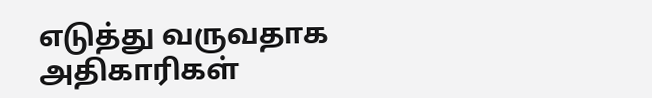எடுத்து வருவதாக அதிகாரிகள்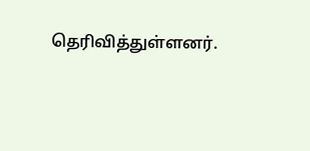தெரிவித்துள்ளனர்.